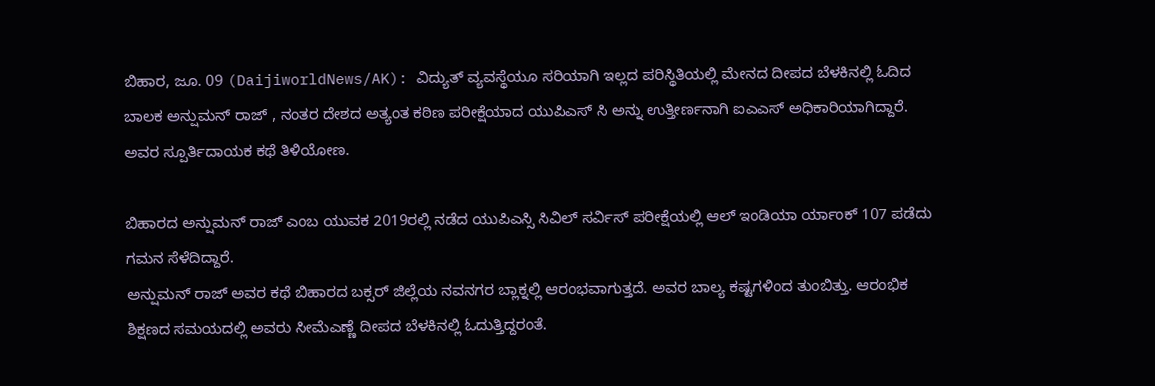ಬಿಹಾರ, ಜೂ. 09 (DaijiworldNews/AK): ವಿದ್ಯುತ್ ವ್ಯವಸ್ಥೆಯೂ ಸರಿಯಾಗಿ ಇಲ್ಲದ ಪರಿಸ್ಥಿತಿಯಲ್ಲಿ ಮೇನದ ದೀಪದ ಬೆಳಕಿನಲ್ಲಿ ಓದಿದ ಬಾಲಕ ಅನ್ಷುಮನ್ ರಾಜ್ , ನಂತರ ದೇಶದ ಅತ್ಯಂತ ಕಠಿಣ ಪರೀಕ್ಷೆಯಾದ ಯುಪಿಎಸ್ ಸಿ ಅನ್ನು ಉತ್ತೀರ್ಣನಾಗಿ ಐಎಎಸ್ ಅಧಿಕಾರಿಯಾಗಿದ್ದಾರೆ. ಅವರ ಸ್ಪೂರ್ತಿದಾಯಕ ಕಥೆ ತಿಳಿಯೋಣ.

ಬಿಹಾರದ ಅನ್ಷುಮನ್ ರಾಜ್ ಎಂಬ ಯುವಕ 2019ರಲ್ಲಿ ನಡೆದ ಯುಪಿಎಸ್ಸಿ ಸಿವಿಲ್ ಸರ್ವಿಸ್ ಪರೀಕ್ಷೆಯಲ್ಲಿ ಆಲ್ ಇಂಡಿಯಾ ರ್ಯಾಂಕ್ 107 ಪಡೆದು ಗಮನ ಸೆಳೆದಿದ್ದಾರೆ.
ಅನ್ಷುಮನ್ ರಾಜ್ ಅವರ ಕಥೆ ಬಿಹಾರದ ಬಕ್ಸರ್ ಜಿಲ್ಲೆಯ ನವನಗರ ಬ್ಲಾಕ್ನಲ್ಲಿ ಆರಂಭವಾಗುತ್ತದೆ. ಅವರ ಬಾಲ್ಯ ಕಷ್ಟಗಳಿಂದ ತುಂಬಿತ್ತು. ಆರಂಭಿಕ ಶಿಕ್ಷಣದ ಸಮಯದಲ್ಲಿ ಅವರು ಸೀಮೆಎಣ್ಣೆ ದೀಪದ ಬೆಳಕಿನಲ್ಲಿ ಓದುತ್ತಿದ್ದರಂತೆ.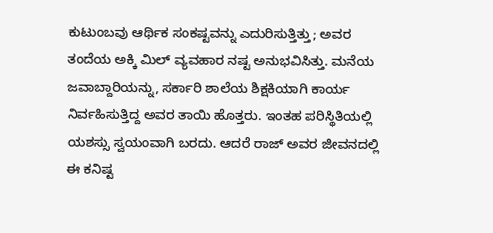ಕುಟುಂಬವು ಆರ್ಥಿಕ ಸಂಕಷ್ಟವನ್ನು ಎದುರಿಸುತ್ತಿತ್ತು; ಅವರ ತಂದೆಯ ಅಕ್ಕಿ ಮಿಲ್ ವ್ಯವಹಾರ ನಷ್ಟ ಅನುಭವಿಸಿತ್ತು. ಮನೆಯ ಜವಾಬ್ದಾರಿಯನ್ನು, ಸರ್ಕಾರಿ ಶಾಲೆಯ ಶಿಕ್ಷಕಿಯಾಗಿ ಕಾರ್ಯ ನಿರ್ವಹಿಸುತ್ತಿದ್ದ ಅವರ ತಾಯಿ ಹೊತ್ತರು. ಇಂತಹ ಪರಿಸ್ಥಿತಿಯಲ್ಲಿ ಯಶಸ್ಸು ಸ್ವಯಂವಾಗಿ ಬರದು. ಆದರೆ ರಾಜ್ ಅವರ ಜೀವನದಲ್ಲಿ ಈ ಕನಿಷ್ಟ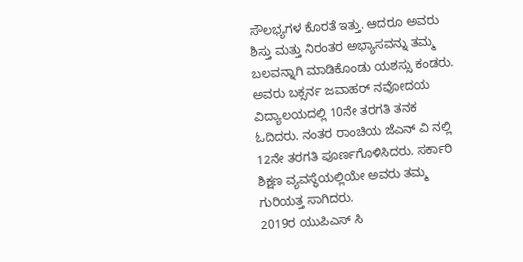ಸೌಲಭ್ಯಗಳ ಕೊರತೆ ಇತ್ತು. ಆದರೂ ಅವರು ಶಿಸ್ತು ಮತ್ತು ನಿರಂತರ ಅಭ್ಯಾಸವನ್ನು ತಮ್ಮ ಬಲವನ್ನಾಗಿ ಮಾಡಿಕೊಂಡು ಯಶಸ್ಸು ಕಂಡರು.
ಅವರು ಬಕ್ಸರ್ನ ಜವಾಹರ್ ನವೋದಯ ವಿದ್ಯಾಲಯದಲ್ಲಿ 10ನೇ ತರಗತಿ ತನಕ ಓದಿದರು. ನಂತರ ರಾಂಚಿಯ ಜೆಎನ್ ವಿ ನಲ್ಲಿ 12ನೇ ತರಗತಿ ಪೂರ್ಣಗೊಳಿಸಿದರು. ಸರ್ಕಾರಿ ಶಿಕ್ಷಣ ವ್ಯವಸ್ಥೆಯಲ್ಲಿಯೇ ಅವರು ತಮ್ಮ ಗುರಿಯತ್ತ ಸಾಗಿದರು.
2019ರ ಯುಪಿಎಸ್ ಸಿ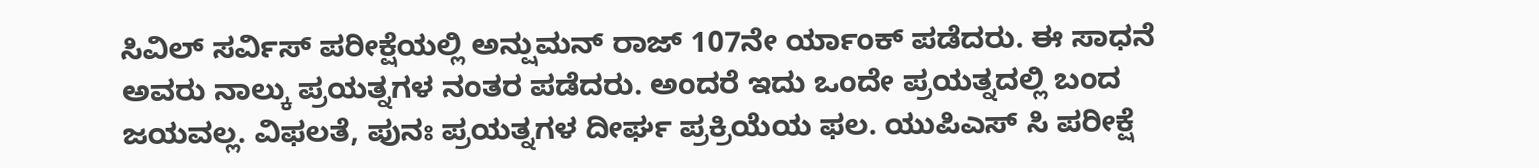ಸಿವಿಲ್ ಸರ್ವಿಸ್ ಪರೀಕ್ಷೆಯಲ್ಲಿ ಅನ್ಷುಮನ್ ರಾಜ್ 107ನೇ ರ್ಯಾಂಕ್ ಪಡೆದರು. ಈ ಸಾಧನೆ ಅವರು ನಾಲ್ಕು ಪ್ರಯತ್ನಗಳ ನಂತರ ಪಡೆದರು. ಅಂದರೆ ಇದು ಒಂದೇ ಪ್ರಯತ್ನದಲ್ಲಿ ಬಂದ ಜಯವಲ್ಲ. ವಿಫಲತೆ, ಪುನಃ ಪ್ರಯತ್ನಗಳ ದೀರ್ಘ ಪ್ರಕ್ರಿಯೆಯ ಫಲ. ಯುಪಿಎಸ್ ಸಿ ಪರೀಕ್ಷೆ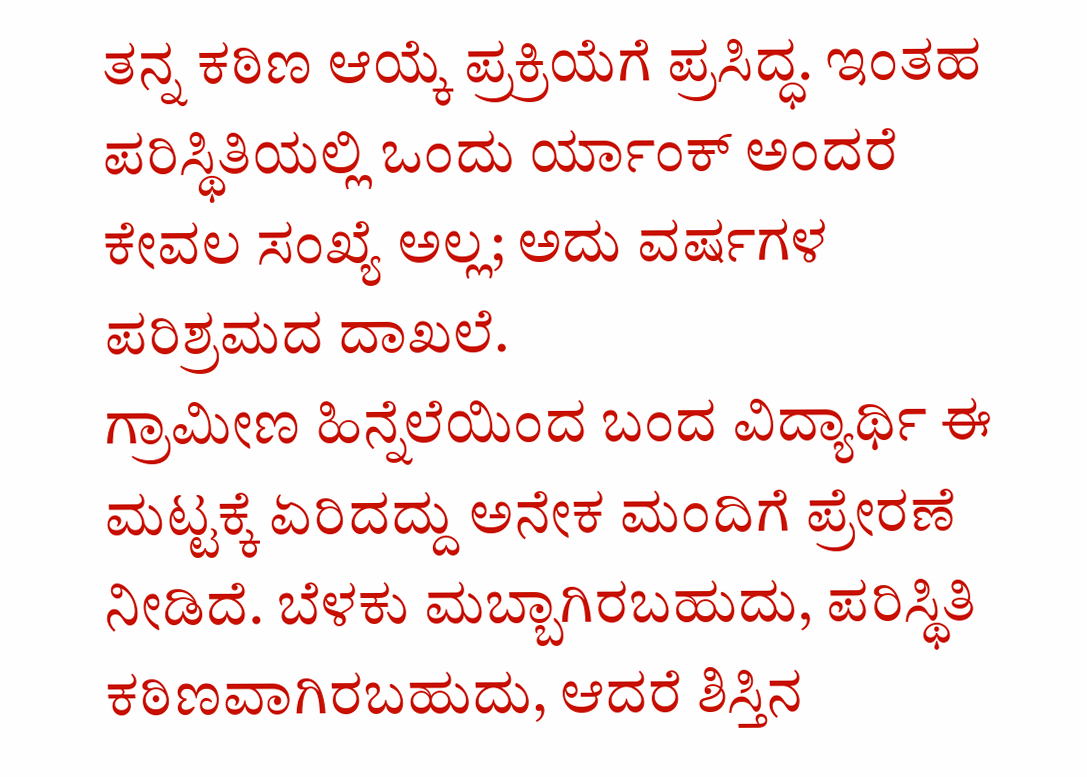ತನ್ನ ಕಠಿಣ ಆಯ್ಕೆ ಪ್ರಕ್ರಿಯೆಗೆ ಪ್ರಸಿದ್ಧ. ಇಂತಹ ಪರಿಸ್ಥಿತಿಯಲ್ಲಿ ಒಂದು ರ್ಯಾಂಕ್ ಅಂದರೆ ಕೇವಲ ಸಂಖ್ಯೆ ಅಲ್ಲ; ಅದು ವರ್ಷಗಳ ಪರಿಶ್ರಮದ ದಾಖಲೆ.
ಗ್ರಾಮೀಣ ಹಿನ್ನೆಲೆಯಿಂದ ಬಂದ ವಿದ್ಯಾರ್ಥಿ ಈ ಮಟ್ಟಕ್ಕೆ ಏರಿದದ್ದು ಅನೇಕ ಮಂದಿಗೆ ಪ್ರೇರಣೆ ನೀಡಿದೆ. ಬೆಳಕು ಮಬ್ಬಾಗಿರಬಹುದು, ಪರಿಸ್ಥಿತಿ ಕಠಿಣವಾಗಿರಬಹುದು, ಆದರೆ ಶಿಸ್ತಿನ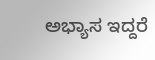ಅಭ್ಯಾಸ ಇದ್ದರೆ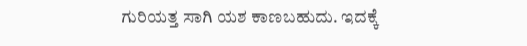ಗುರಿಯತ್ತ ಸಾಗಿ ಯಶ ಕಾಣಬಹುದು. ಇದಕ್ಕೆ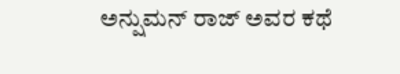ಅನ್ಷುಮನ್ ರಾಜ್ ಅವರ ಕಥೆ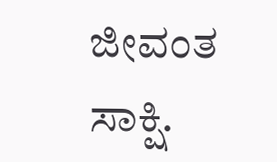ಜೀವಂತ ಸಾಕ್ಷಿ.